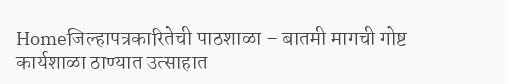Homeजिल्हापत्रकारितेची पाठशाळा – बातमी मागची गोष्ट कार्यशाळा ठाण्यात उत्साहात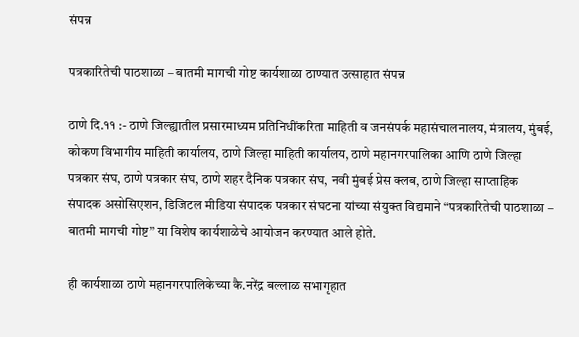संपन्न

पत्रकारितेची पाठशाळा – बातमी मागची गोष्ट कार्यशाळा ठाण्यात उत्साहात संपन्न

ठाणे दि.११ :- ठाणे जिल्ह्यातील प्रसारमाध्यम प्रतिनिधींकरिता माहिती व जनसंपर्क महासंचालनालय, मंत्रालय, मुंबई, कोकण विभागीय माहिती कार्यालय, ठाणे जिल्हा माहिती कार्यालय, ठाणे महानगरपालिका आणि ठाणे जिल्हा पत्रकार संघ, ठाणे पत्रकार संघ, ठाणे शहर दैनिक पत्रकार संघ, नवी मुंबई प्रेस क्लब, ठाणे जिल्हा साप्ताहिक संपादक असोसिएशन, डिजिटल मीडिया संपादक पत्रकार संघटना यांच्या संयुक्त विद्यमाने “पत्रकारितेची पाठशाळा – बातमी मागची गोष्ट” या विशेष कार्यशाळेचे आयोजन करण्यात आले होते.

ही कार्यशाळा ठाणे महानगरपालिकेच्या कै.नरेंद्र बल्लाळ सभागृहात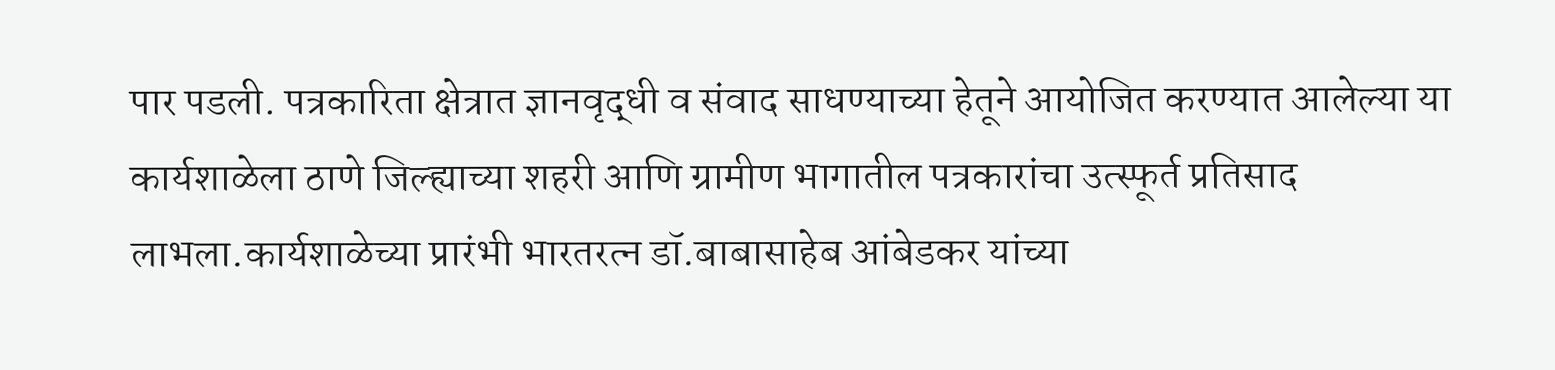पार पडली. पत्रकारिता क्षेत्रात ज्ञानवृद्धी व संवाद साधण्याच्या हेतूने आयोजित करण्यात आलेल्या या कार्यशाळेला ठाणे जिल्ह्याच्या शहरी आणि ग्रामीण भागातील पत्रकारांचा उत्स्फूर्त प्रतिसाद लाभला.कार्यशाळेच्या प्रारंभी भारतरत्न डॉ.बाबासाहेब आंबेडकर यांच्या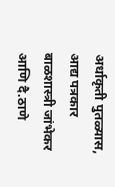अर्धाकृती पुतळ्यास, आद्य पत्रकार बाळशास्त्री जांभेकर आणि दै.ठाणे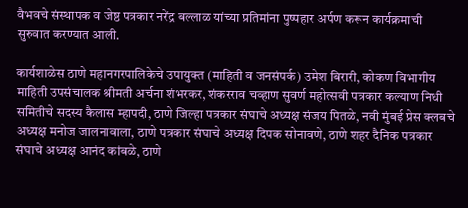वैभवचे संस्थापक व जेष्ठ पत्रकार नरेंद्र बल्लाळ यांच्या प्रतिमांना पुष्पहार अर्पण करून कार्यक्रमाची सुरुवात करण्यात आली.

कार्यशाळेस ठाणे महानगरपालिकेचे उपायुक्त (माहिती व जनसंपर्क) उमेश बिरारी, कोकण विभागीय माहिती उपसंचालक श्रीमती अर्चना शंभरकर, शंकरराव चव्हाण सुवर्ण महोत्सवी पत्रकार कल्याण निधी समितीचे सदस्य कैलास म्हापदी, ठाणे जिल्हा पत्रकार संघाचे अध्यक्ष संजय पितळे, नवी मुंबई प्रेस क्लबचे अध्यक्ष मनोज जालनावाला, ठाणे पत्रकार संघाचे अध्यक्ष दिपक सोनावणे, ठाणे शहर दैनिक पत्रकार संघाचे अध्यक्ष आनंद कांबळे, ठाणे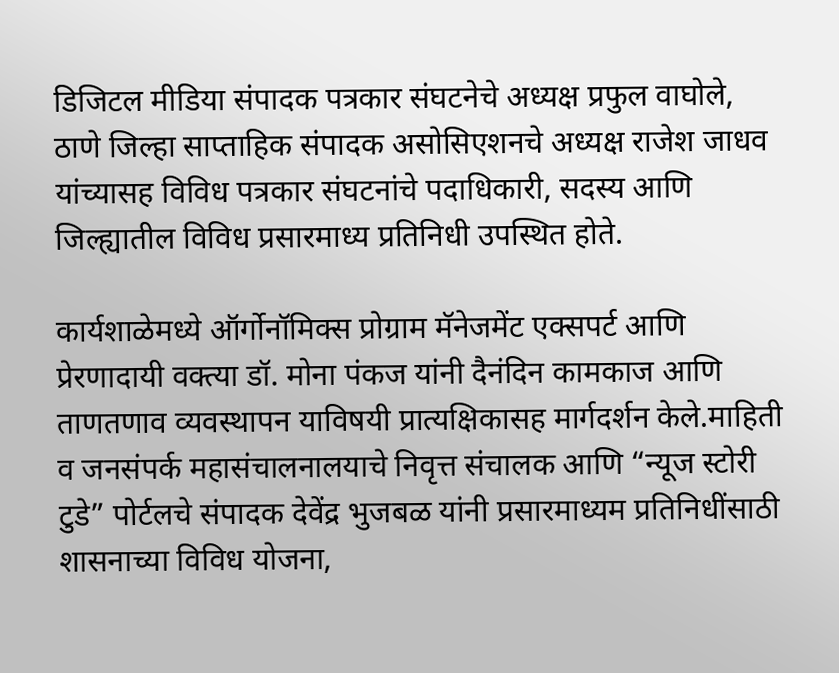डिजिटल मीडिया संपादक पत्रकार संघटनेचे अध्यक्ष प्रफुल वाघोले, ठाणे जिल्हा साप्ताहिक संपादक असोसिएशनचे अध्यक्ष राजेश जाधव यांच्यासह विविध पत्रकार संघटनांचे पदाधिकारी, सदस्य आणि जिल्ह्यातील विविध प्रसारमाध्य प्रतिनिधी उपस्थित होते.

कार्यशाळेमध्ये ऑर्गोनॉमिक्स प्रोग्राम मॅनेजमेंट एक्सपर्ट आणि प्रेरणादायी वक्त्या डॉ. मोना पंकज यांनी दैनंदिन कामकाज आणि ताणतणाव व्यवस्थापन याविषयी प्रात्यक्षिकासह मार्गदर्शन केले.माहिती व जनसंपर्क महासंचालनालयाचे निवृत्त संचालक आणि “न्यूज स्टोरी टुडे” पोर्टलचे संपादक देवेंद्र भुजबळ यांनी प्रसारमाध्यम प्रतिनिधींसाठी शासनाच्या विविध योजना,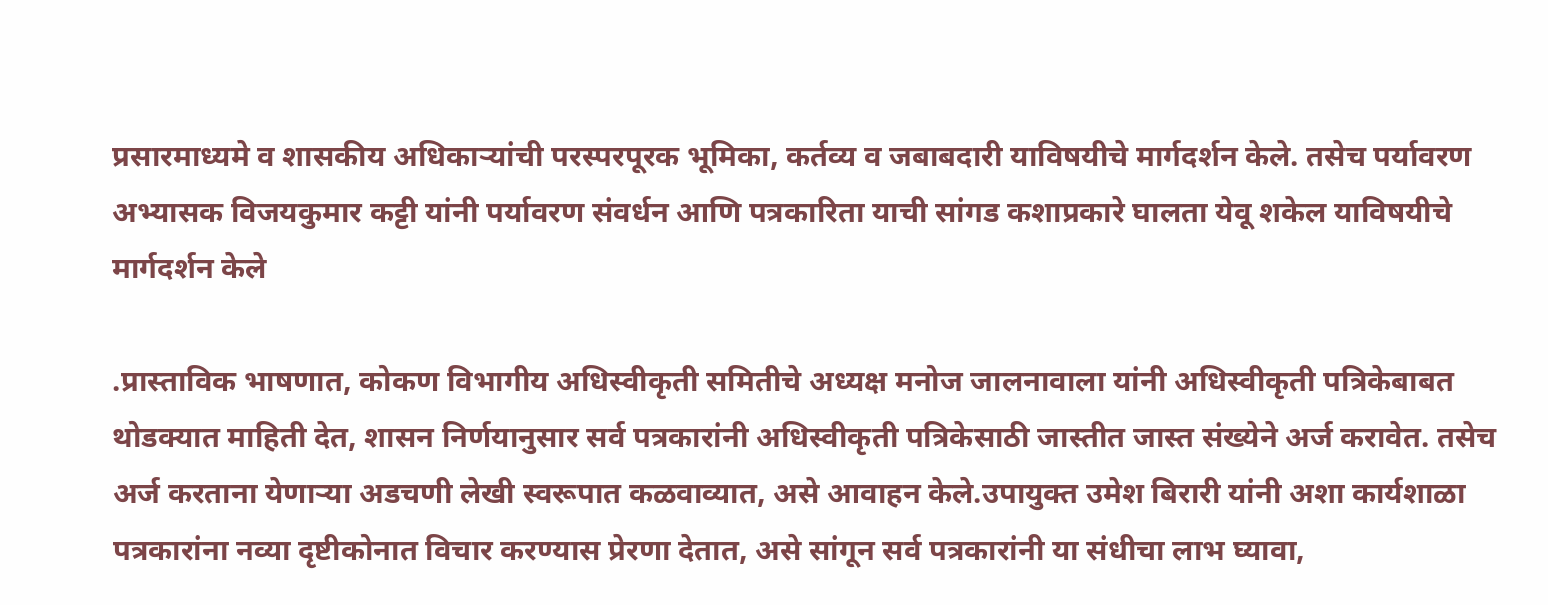प्रसारमाध्यमे व शासकीय अधिकाऱ्यांची परस्परपूरक भूमिका, कर्तव्य व जबाबदारी याविषयीचे मार्गदर्शन केले. तसेच पर्यावरण अभ्यासक विजयकुमार कट्टी यांनी पर्यावरण संवर्धन आणि पत्रकारिता याची सांगड कशाप्रकारे घालता येवू शकेल याविषयीचे मार्गदर्शन केले

.प्रास्ताविक भाषणात, कोकण विभागीय अधिस्वीकृती समितीचे अध्यक्ष मनोज जालनावाला यांनी अधिस्वीकृती पत्रिकेबाबत थोडक्यात माहिती देत, शासन निर्णयानुसार सर्व पत्रकारांनी अधिस्वीकृती पत्रिकेसाठी जास्तीत जास्त संख्येने अर्ज करावेत. तसेच अर्ज करताना येणाऱ्या अडचणी लेखी स्वरूपात कळवाव्यात, असे आवाहन केले.उपायुक्त उमेश बिरारी यांनी अशा कार्यशाळा पत्रकारांना नव्या दृष्टीकोनात विचार करण्यास प्रेरणा देतात, असे सांगून सर्व पत्रकारांनी या संधीचा लाभ घ्यावा,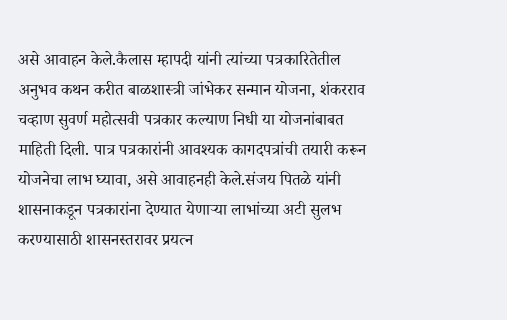असे आवाहन केले.कैलास म्हापदी यांनी त्यांच्या पत्रकारितेतील अनुभव कथन करीत बाळशास्त्री जांभेकर सन्मान योजना, शंकरराव चव्हाण सुवर्ण महोत्सवी पत्रकार कल्याण निधी या योजनांबाबत माहिती दिली. पात्र पत्रकारांनी आवश्यक कागदपत्रांची तयारी करून योजनेचा लाभ घ्यावा, असे आवाहनही केले.संजय पितळे यांनी शासनाकडून पत्रकारांना देण्यात येणाऱ्या लाभांच्या अटी सुलभ करण्यासाठी शासनस्तरावर प्रयत्न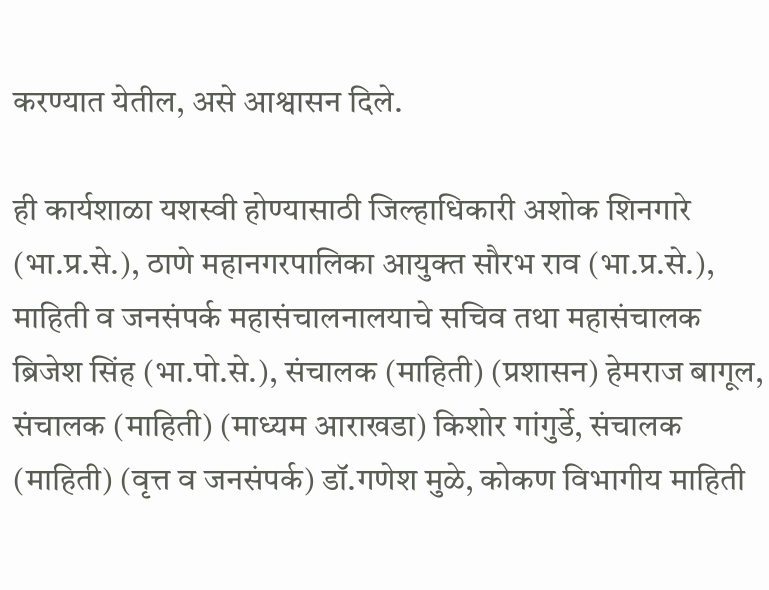करण्यात येतील, असे आश्वासन दिले.

ही कार्यशाळा यशस्वी होण्यासाठी जिल्हाधिकारी अशोक शिनगारे (भा.प्र.से.), ठाणे महानगरपालिका आयुक्त सौरभ राव (भा.प्र.से.), माहिती व जनसंपर्क महासंचालनालयाचे सचिव तथा महासंचालक ब्रिजेश सिंह (भा.पो.से.), संचालक (माहिती) (प्रशासन) हेमराज बागूल, संचालक (माहिती) (माध्यम आराखडा) किशोर गांगुर्डे, संचालक (माहिती) (वृत्त व जनसंपर्क) डॉ.गणेश मुळे, कोकण विभागीय माहिती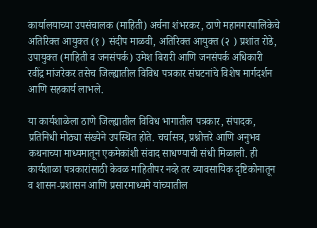कार्यालयाच्या उपसंचालक (माहिती) अर्चना शंभरकर, ठाणे महानगरपालिकेचे अतिरिक्त आयुक्त (१ ) संदीप माळवी, अतिरिक्त आयुक्त (२ ) प्रशांत रोडे, उपायुक्त (माहिती व जनसंपर्क) उमेश बिरारी आणि जनसंपर्क अधिकारी रवींद्र मांजरेकर तसेच जिल्ह्यातील विविध पत्रकार संघटनांचे विशेष मार्गदर्शन आणि सहकार्य लाभले.

या कार्यशाळेला ठाणे जिल्ह्यातील विविध भागातील पत्रकार, संपादक, प्रतिनिधी मोठ्या संख्येने उपस्थित होते. चर्चासत्र, प्रश्नोत्तरे आणि अनुभव कथनाच्या माध्यमातून एकमेकांशी संवाद साधण्याची संधी मिळाली. ही कार्यशाळा पत्रकारांसाठी केवळ माहितीपर नव्हे तर व्यावसायिक दृष्टिकोनातून व शासन-प्रशासन आणि प्रसारमाध्यमे यांच्यातील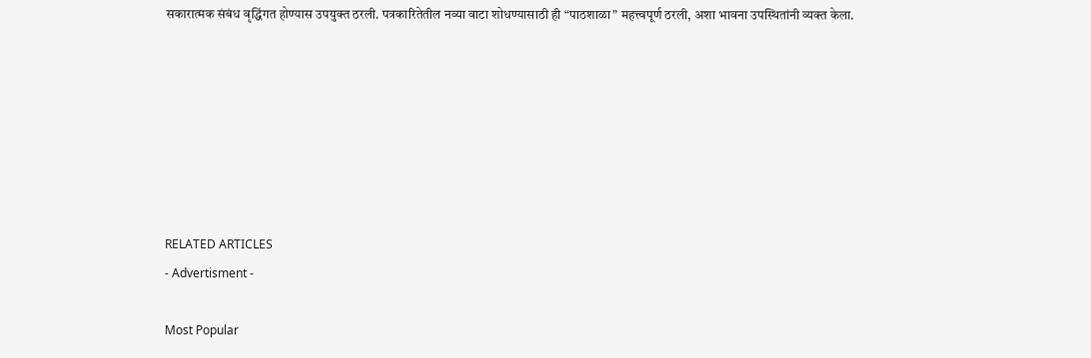सकारात्मक संबंध वृद्धिंगत होण्यास उपयुक्त ठरली. पत्रकारितेतील नव्या वाटा शोधण्यासाठी ही “पाठशाळा” महत्त्वपूर्ण ठरली, अशा भावना उपस्थितांनी व्यक्त केला.







RELATED ARTICLES
- Advertisment -

Most Popular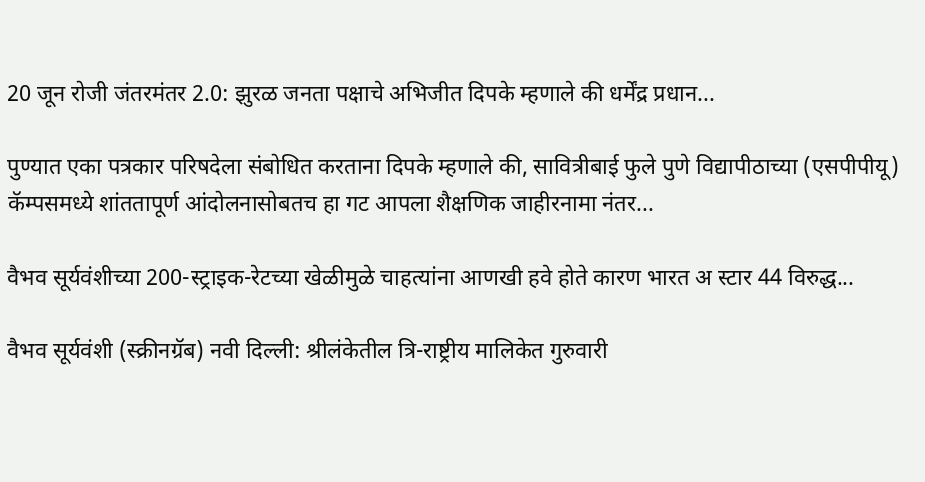20 जून रोजी जंतरमंतर 2.0: झुरळ जनता पक्षाचे अभिजीत दिपके म्हणाले की धर्मेंद्र प्रधान...

पुण्यात एका पत्रकार परिषदेला संबोधित करताना दिपके म्हणाले की, सावित्रीबाई फुले पुणे विद्यापीठाच्या (एसपीपीयू) कॅम्पसमध्ये शांततापूर्ण आंदोलनासोबतच हा गट आपला शैक्षणिक जाहीरनामा नंतर...

वैभव सूर्यवंशीच्या 200-स्ट्राइक-रेटच्या खेळीमुळे चाहत्यांना आणखी हवे होते कारण भारत अ स्टार 44 विरुद्ध...

वैभव सूर्यवंशी (स्क्रीनग्रॅब) नवी दिल्ली: श्रीलंकेतील त्रि-राष्ट्रीय मालिकेत गुरुवारी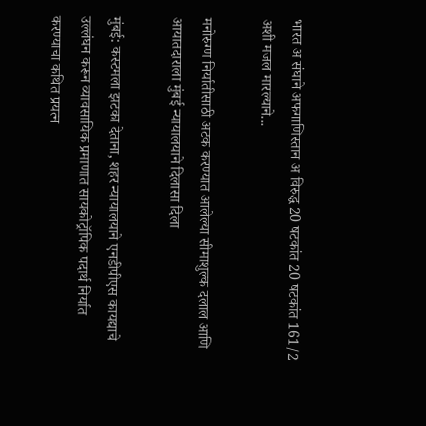भारत अ संघाने अफगाणिस्तान अ विरुद्ध 20 षटकांत 20 षटकांत 161/2 अशी मजल मारल्याने...

मनोरुग्ण निर्यातीसाठी अटक करण्यात आलेल्या सीमाशुल्क दलाल आणि आयातदाराला मुंबई न्यायालयाने दिलासा दिला

मुंबई: कस्टमला झटका देताना, शहर न्यायालयाने एनडीपीएस कायद्याचे उल्लंघन करून व्यावसायिक प्रमाणात सायकोट्रॉपिक पदार्थ निर्यात करण्याचा कथित प्रयत्न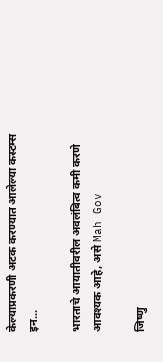केल्याप्रकरणी अटक करण्यात आलेल्या कस्टम्स इन...

भारताचे आयातीवरील अवलंबित्व कमी करणे आवश्यक आहे, असे Mah Gov

जिष्णु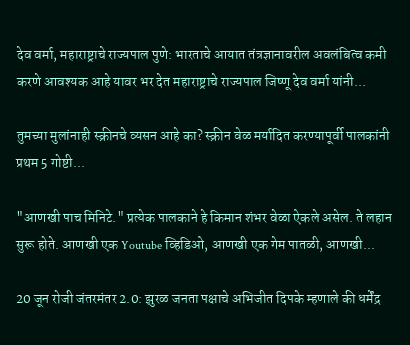देव वर्मा, महाराष्ट्राचे राज्यपाल पुणे: भारताचे आयात तंत्रज्ञानावरील अवलंबित्व कमी करणे आवश्यक आहे यावर भर देत महाराष्ट्राचे राज्यपाल जिष्णू देव वर्मा यांनी...

तुमच्या मुलांनाही स्क्रीनचे व्यसन आहे का? स्क्रीन वेळ मर्यादित करण्यापूर्वी पालकांनी प्रथम 5 गोष्टी...

"आणखी पाच मिनिटे." प्रत्येक पालकाने हे किमान शंभर वेळा ऐकले असेल. ते लहान सुरू होते. आणखी एक Youtube व्हिडिओ, आणखी एक गेम पातळी, आणखी...

20 जून रोजी जंतरमंतर 2.0: झुरळ जनता पक्षाचे अभिजीत दिपके म्हणाले की धर्मेंद्र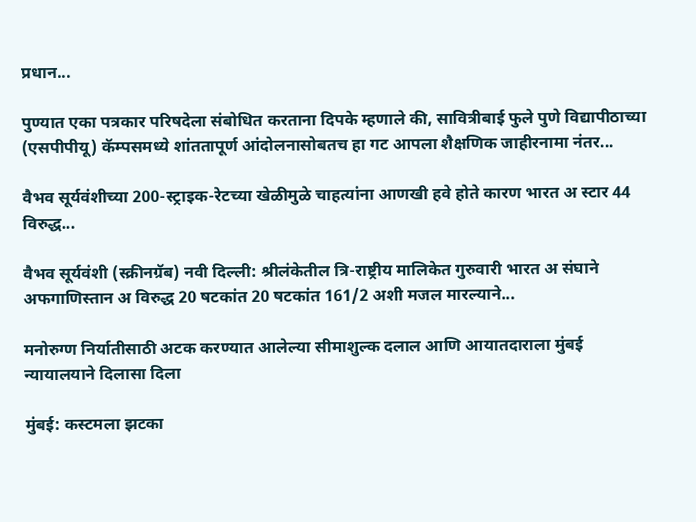प्रधान...

पुण्यात एका पत्रकार परिषदेला संबोधित करताना दिपके म्हणाले की, सावित्रीबाई फुले पुणे विद्यापीठाच्या (एसपीपीयू) कॅम्पसमध्ये शांततापूर्ण आंदोलनासोबतच हा गट आपला शैक्षणिक जाहीरनामा नंतर...

वैभव सूर्यवंशीच्या 200-स्ट्राइक-रेटच्या खेळीमुळे चाहत्यांना आणखी हवे होते कारण भारत अ स्टार 44 विरुद्ध...

वैभव सूर्यवंशी (स्क्रीनग्रॅब) नवी दिल्ली: श्रीलंकेतील त्रि-राष्ट्रीय मालिकेत गुरुवारी भारत अ संघाने अफगाणिस्तान अ विरुद्ध 20 षटकांत 20 षटकांत 161/2 अशी मजल मारल्याने...

मनोरुग्ण निर्यातीसाठी अटक करण्यात आलेल्या सीमाशुल्क दलाल आणि आयातदाराला मुंबई न्यायालयाने दिलासा दिला

मुंबई: कस्टमला झटका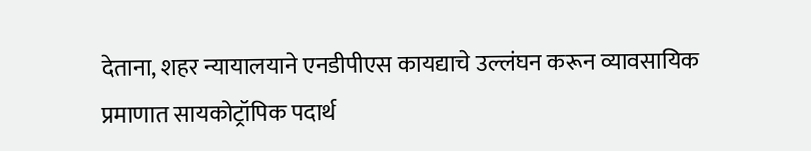देताना, शहर न्यायालयाने एनडीपीएस कायद्याचे उल्लंघन करून व्यावसायिक प्रमाणात सायकोट्रॉपिक पदार्थ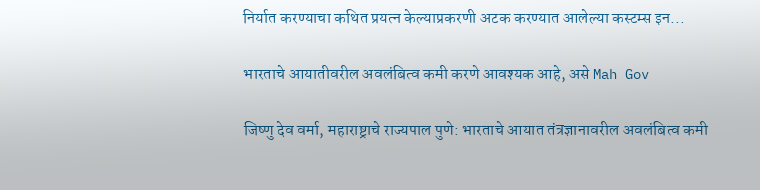निर्यात करण्याचा कथित प्रयत्न केल्याप्रकरणी अटक करण्यात आलेल्या कस्टम्स इन...

भारताचे आयातीवरील अवलंबित्व कमी करणे आवश्यक आहे, असे Mah Gov

जिष्णु देव वर्मा, महाराष्ट्राचे राज्यपाल पुणे: भारताचे आयात तंत्रज्ञानावरील अवलंबित्व कमी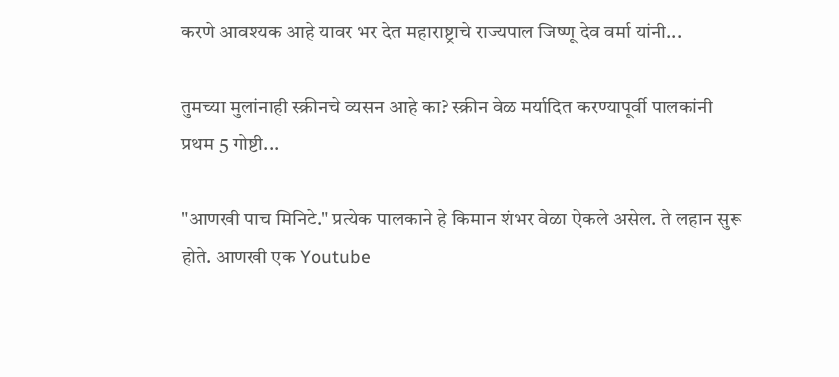करणे आवश्यक आहे यावर भर देत महाराष्ट्राचे राज्यपाल जिष्णू देव वर्मा यांनी...

तुमच्या मुलांनाही स्क्रीनचे व्यसन आहे का? स्क्रीन वेळ मर्यादित करण्यापूर्वी पालकांनी प्रथम 5 गोष्टी...

"आणखी पाच मिनिटे." प्रत्येक पालकाने हे किमान शंभर वेळा ऐकले असेल. ते लहान सुरू होते. आणखी एक Youtube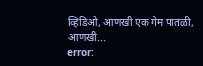व्हिडिओ, आणखी एक गेम पातळी, आणखी...
error: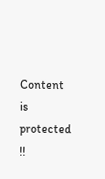Content is protected !!